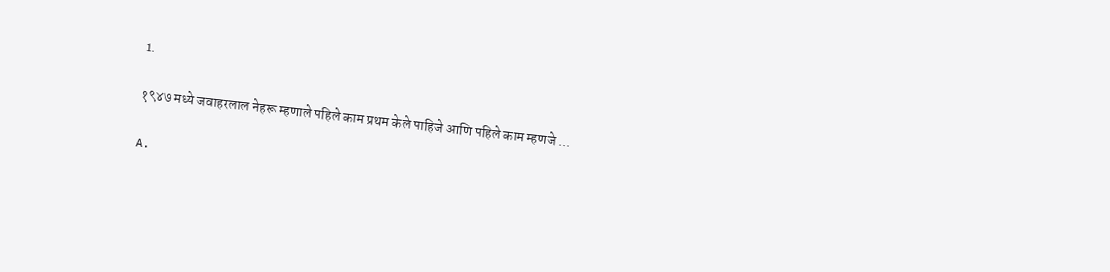1.

१९४७ मध्ये जवाहरलाल नेहरू म्हणाले पहिले काम प्रथम केले पाहिजे आणि पहिले काम म्हणजे ...

A.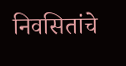निवसितांचे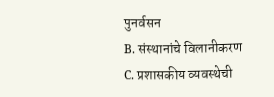पुनर्वसन
B. संस्थानांचे विलानीकरण
C. प्रशासकीय व्यवस्थेची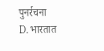पुनर्रचना
D. भारतात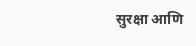सुरक्षा आणि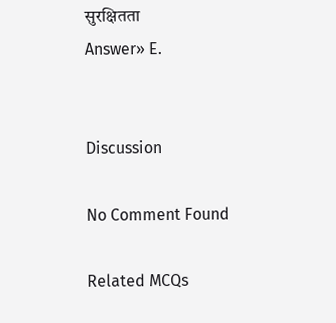सुरक्षितता
Answer» E.


Discussion

No Comment Found

Related MCQs